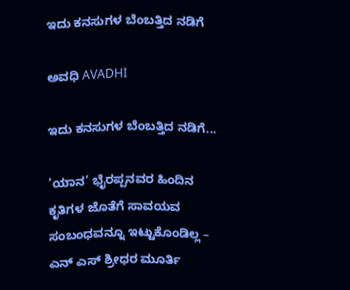ಇದು ಕನಸುಗಳ ಬೆಂಬತ್ತಿದ ನಡಿಗೆ‍

ಅವಧಿ AVADHI

ಇದು ಕನಸುಗಳ ಬೆಂಬತ್ತಿದ ನಡಿಗೆ...

’ಯಾನ’ ಭೈರಪ್ಪನವರ ಹಿಂದಿನ ಕೃತಿಗಳ ಜೊತೆಗೆ ಸಾವಯವ ಸಂಬಂಧವನ್ನೂ ಇಟ್ಟುಕೊಂಡಿಲ್ಲ – ಎನ್ ಎಸ್ ಶ್ರೀಧರ ಮೂರ್ತಿ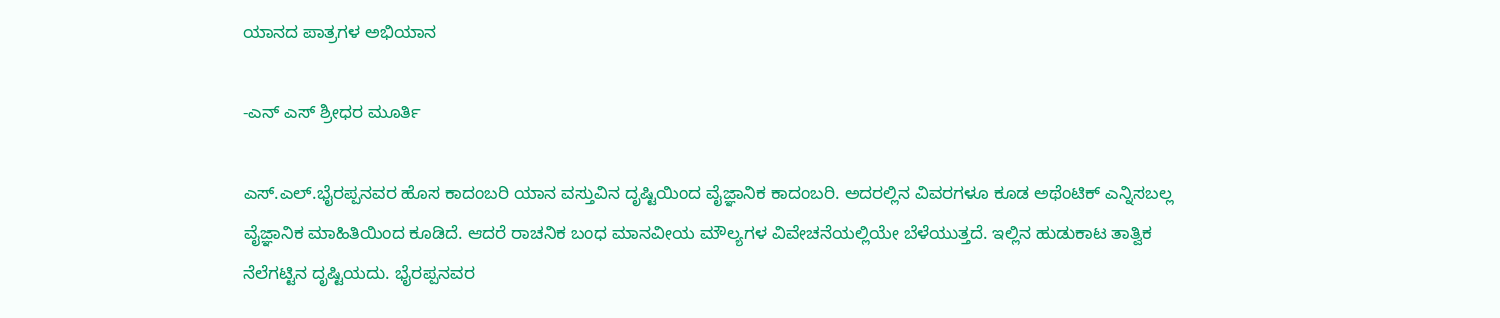ಯಾನದ ಪಾತ್ರಗಳ ಅಭಿಯಾನ

-ಎನ್ ಎಸ್ ಶ್ರೀಧರ ಮೂರ್ತಿ

ಎಸ್.ಎಲ್.ಭೈರಪ್ಪನವರ ಹೊಸ ಕಾದಂಬರಿ ಯಾನ ವಸ್ತುವಿನ ದೃಷ್ಟಿಯಿಂದ ವೈಜ್ಞಾನಿಕ ಕಾದಂಬರಿ. ಅದರಲ್ಲಿನ ವಿವರಗಳೂ ಕೂಡ ಅಥೆಂಟಿಕ್ ಎನ್ನಿಸಬಲ್ಲ ವೈಜ್ಞಾನಿಕ ಮಾಹಿತಿಯಿಂದ ಕೂಡಿದೆ. ಆದರೆ ರಾಚನಿಕ ಬಂಧ ಮಾನವೀಯ ಮೌಲ್ಯಗಳ ವಿವೇಚನೆಯಲ್ಲಿಯೇ ಬೆಳೆಯುತ್ತದೆ. ಇಲ್ಲಿನ ಹುಡುಕಾಟ ತಾತ್ವಿಕ ನೆಲೆಗಟ್ಟಿನ ದೃಷ್ಟಿಯದು. ಭೈರಪ್ಪನವರ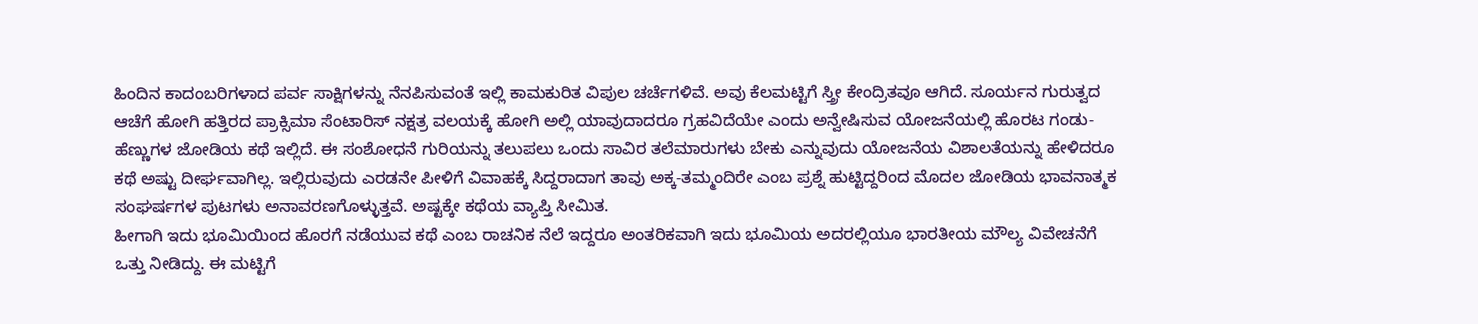ಹಿಂದಿನ ಕಾದಂಬರಿಗಳಾದ ಪರ್ವ ಸಾಕ್ಷಿಗಳನ್ನು ನೆನಪಿಸುವಂತೆ ಇಲ್ಲಿ ಕಾಮಕುರಿತ ವಿಪುಲ ಚರ್ಚೆಗಳಿವೆ. ಅವು ಕೆಲಮಟ್ಟಿಗೆ ಸ್ತ್ರೀ ಕೇಂದ್ರಿತವೂ ಆಗಿದೆ. ಸೂರ್ಯನ ಗುರುತ್ವದ ಆಚೆಗೆ ಹೋಗಿ ಹತ್ತಿರದ ಪ್ರಾಕ್ಸಿಮಾ ಸೆಂಟಾರಿಸ್ ನಕ್ಷತ್ರ ವಲಯಕ್ಕೆ ಹೋಗಿ ಅಲ್ಲಿ ಯಾವುದಾದರೂ ಗ್ರಹವಿದೆಯೇ ಎಂದು ಅನ್ವೇಷಿಸುವ ಯೋಜನೆಯಲ್ಲಿ ಹೊರಟ ಗಂಡು-ಹೆಣ್ಣುಗಳ ಜೋಡಿಯ ಕಥೆ ಇಲ್ಲಿದೆ. ಈ ಸಂಶೋಧನೆ ಗುರಿಯನ್ನು ತಲುಪಲು ಒಂದು ಸಾವಿರ ತಲೆಮಾರುಗಳು ಬೇಕು ಎನ್ನುವುದು ಯೋಜನೆಯ ವಿಶಾಲತೆಯನ್ನು ಹೇಳಿದರೂ ಕಥೆ ಅಷ್ಟು ದೀರ್ಘವಾಗಿಲ್ಲ. ಇಲ್ಲಿರುವುದು ಎರಡನೇ ಪೀಳಿಗೆ ವಿವಾಹಕ್ಕೆ ಸಿದ್ದರಾದಾಗ ತಾವು ಅಕ್ಕ-ತಮ್ಮಂದಿರೇ ಎಂಬ ಪ್ರಶ್ನೆ ಹುಟ್ಟಿದ್ದರಿಂದ ಮೊದಲ ಜೋಡಿಯ ಭಾವನಾತ್ಮಕ ಸಂಘರ್ಷಗಳ ಪುಟಗಳು ಅನಾವರಣಗೊಳ್ಳುತ್ತವೆ. ಅಷ್ಟಕ್ಕೇ ಕಥೆಯ ವ್ಯಾಪ್ತಿ ಸೀಮಿತ.
ಹೀಗಾಗಿ ಇದು ಭೂಮಿಯಿಂದ ಹೊರಗೆ ನಡೆಯುವ ಕಥೆ ಎಂಬ ರಾಚನಿಕ ನೆಲೆ ಇದ್ದರೂ ಅಂತರಿಕವಾಗಿ ಇದು ಭೂಮಿಯ ಅದರಲ್ಲಿಯೂ ಭಾರತೀಯ ಮೌಲ್ಯ ವಿವೇಚನೆಗೆ ಒತ್ತು ನೀಡಿದ್ದು. ಈ ಮಟ್ಟಿಗೆ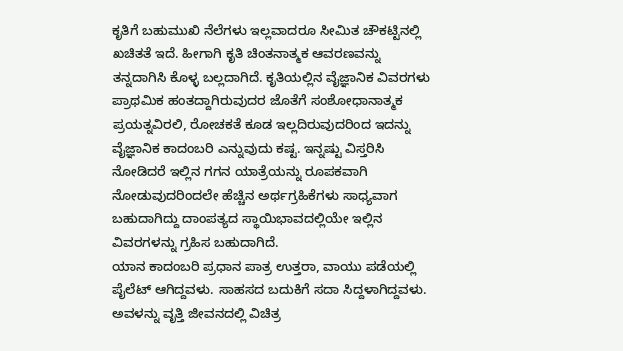ಕೃತಿಗೆ ಬಹುಮುಖಿ ನೆಲೆಗಳು ಇಲ್ಲವಾದರೂ ಸೀಮಿತ ಚೌಕಟ್ಟಿನಲ್ಲಿ ಖಚಿತತೆ ಇದೆ. ಹೀಗಾಗಿ ಕೃತಿ ಚಿಂತನಾತ್ಮಕ ಆವರಣವನ್ನು ತನ್ನದಾಗಿಸಿ ಕೊಳ್ಳ ಬಲ್ಲದಾಗಿದೆ. ಕೃತಿಯಲ್ಲಿನ ವೈಜ್ಞಾನಿಕ ವಿವರಗಳು ಪ್ರಾಥಮಿಕ ಹಂತದ್ದಾಗಿರುವುದರ ಜೊತೆಗೆ ಸಂಶೋಧಾನಾತ್ಮಕ ಪ್ರಯತ್ನವಿರಲಿ, ರೋಚಕತೆ ಕೂಡ ಇಲ್ಲದಿರುವುದರಿಂದ ಇದನ್ನು ವೈಜ್ಞಾನಿಕ ಕಾದಂಬರಿ ಎನ್ನುವುದು ಕಷ್ಟ. ಇನ್ನಷ್ಟು ವಿಸ್ತರಿಸಿ ನೋಡಿದರೆ ಇಲ್ಲಿನ ಗಗನ ಯಾತ್ರೆಯನ್ನು ರೂಪಕವಾಗಿ ನೋಡುವುದರಿಂದಲೇ ಹೆಚ್ಚಿನ ಅರ್ಥಗ್ರಹಿಕೆಗಳು ಸಾಧ್ಯವಾಗ ಬಹುದಾಗಿದ್ದು ದಾಂಪತ್ಯದ ಸ್ಥಾಯಿಭಾವದಲ್ಲಿಯೇ ಇಲ್ಲಿನ ವಿವರಗಳನ್ನು ಗ್ರಹಿಸ ಬಹುದಾಗಿದೆ.
ಯಾನ ಕಾದಂಬರಿ ಪ್ರಧಾನ ಪಾತ್ರ ಉತ್ತರಾ, ವಾಯು ಪಡೆಯಲ್ಲಿ ಪೈಲೆಟ್ ಆಗಿದ್ದವಳು. ಸಾಹಸದ ಬದುಕಿಗೆ ಸದಾ ಸಿದ್ದಳಾಗಿದ್ದವಳು. ಅವಳನ್ನು ವೃತ್ತಿ ಜೀವನದಲ್ಲಿ ವಿಚಿತ್ರ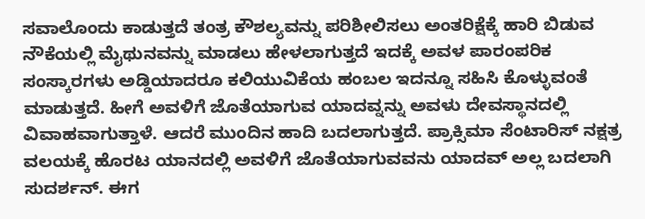ಸವಾಲೊಂದು ಕಾಡುತ್ತದೆ ತಂತ್ರ ಕೌಶಲ್ಯವನ್ನು ಪರಿಶೀಲಿಸಲು ಅಂತರಿಕ್ಷೆಕ್ಕೆ ಹಾರಿ ಬಿಡುವ ನೌಕೆಯಲ್ಲಿ ಮೈಥುನವನ್ನು ಮಾಡಲು ಹೇಳಲಾಗುತ್ತದೆ ಇದಕ್ಕೆ ಅವಳ ಪಾರಂಪರಿಕ ಸಂಸ್ಕಾರಗಳು ಅಡ್ಡಿಯಾದರೂ ಕಲಿಯುವಿಕೆಯ ಹಂಬಲ ಇದನ್ನೂ ಸಹಿಸಿ ಕೊಳ್ಳುವಂತೆ ಮಾಡುತ್ತದೆ. ಹೀಗೆ ಅವಳಿಗೆ ಜೊತೆಯಾಗುವ ಯಾದವ್ನನ್ನು ಅವಳು ದೇವಸ್ಥಾನದಲ್ಲಿ ವಿವಾಹವಾಗುತ್ತಾಳೆ. ಆದರೆ ಮುಂದಿನ ಹಾದಿ ಬದಲಾಗುತ್ತದೆ. ಪ್ರಾಕ್ಸಿಮಾ ಸೆಂಟಾರಿಸ್ ನಕ್ಷತ್ರ ವಲಯಕ್ಕೆ ಹೊರಟ ಯಾನದಲ್ಲಿ ಅವಳಿಗೆ ಜೊತೆಯಾಗುವವನು ಯಾದವ್ ಅಲ್ಲ ಬದಲಾಗಿ ಸುದರ್ಶನ್. ಈಗ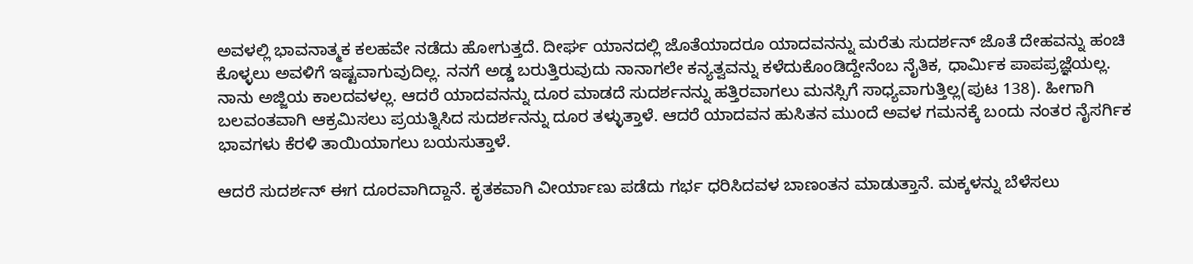ಅವಳಲ್ಲಿ ಭಾವನಾತ್ಮಕ ಕಲಹವೇ ನಡೆದು ಹೋಗುತ್ತದೆ. ದೀರ್ಘ ಯಾನದಲ್ಲಿ ಜೊತೆಯಾದರೂ ಯಾದವನನ್ನು ಮರೆತು ಸುದರ್ಶನ್ ಜೊತೆ ದೇಹವನ್ನು ಹಂಚಿ ಕೊಳ್ಳಲು ಅವಳಿಗೆ ಇಷ್ಟವಾಗುವುದಿಲ್ಲ. ನನಗೆ ಅಡ್ಡ ಬರುತ್ತಿರುವುದು ನಾನಾಗಲೇ ಕನ್ಯತ್ವವನ್ನು ಕಳೆದುಕೊಂಡಿದ್ದೇನೆಂಬ ನೈತಿಕ, ಧಾರ್ಮಿಕ ಪಾಪಪ್ರಜ್ಞೆಯಲ್ಲ. ನಾನು ಅಜ್ಜಿಯ ಕಾಲದವಳಲ್ಲ. ಆದರೆ ಯಾದವನನ್ನು ದೂರ ಮಾಡದೆ ಸುದರ್ಶನನ್ನು ಹತ್ತಿರವಾಗಲು ಮನಸ್ಸಿಗೆ ಸಾಧ್ಯವಾಗುತ್ತಿಲ್ಲ(ಪುಟ 138). ಹೀಗಾಗಿ ಬಲವಂತವಾಗಿ ಆಕ್ರಮಿಸಲು ಪ್ರಯತ್ನಿಸಿದ ಸುದರ್ಶನನ್ನು ದೂರ ತಳ್ಳುತ್ತಾಳೆ. ಆದರೆ ಯಾದವನ ಹುಸಿತನ ಮುಂದೆ ಅವಳ ಗಮನಕ್ಕೆ ಬಂದು ನಂತರ ನೈಸರ್ಗಿಕ ಭಾವಗಳು ಕೆರಳಿ ತಾಯಿಯಾಗಲು ಬಯಸುತ್ತಾಳೆ.

ಆದರೆ ಸುದರ್ಶನ್ ಈಗ ದೂರವಾಗಿದ್ದಾನೆ. ಕೃತಕವಾಗಿ ವೀರ್ಯಾಣು ಪಡೆದು ಗರ್ಭ ಧರಿಸಿದವಳ ಬಾಣಂತನ ಮಾಡುತ್ತಾನೆ. ಮಕ್ಕಳನ್ನು ಬೆಳೆಸಲು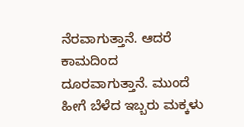ನೆರವಾಗುತ್ತಾನೆ. ಆದರೆ ಕಾಮದಿಂದ ದೂರವಾಗುತ್ತಾನೆ. ಮುಂದೆ ಹೀಗೆ ಬೆಳೆದ ಇಬ್ಬರು ಮಕ್ಕಳು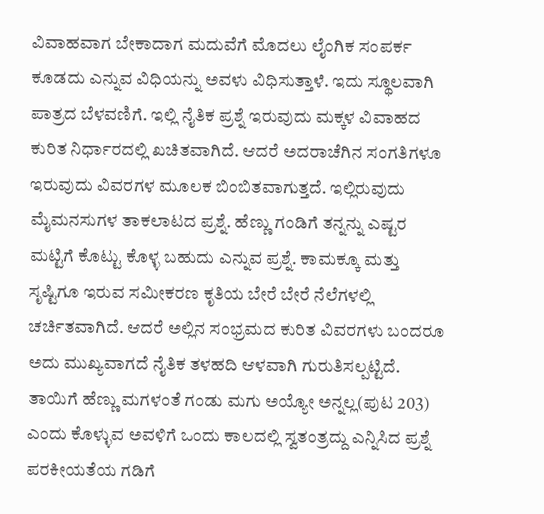ವಿವಾಹವಾಗ ಬೇಕಾದಾಗ ಮದುವೆಗೆ ಮೊದಲು ಲೈಂಗಿಕ ಸಂಪರ್ಕ ಕೂಡದು ಎನ್ನುವ ವಿಧಿಯನ್ನು ಅವಳು ವಿಧಿಸುತ್ತಾಳೆ. ಇದು ಸ್ಥೂಲವಾಗಿ ಪಾತ್ರದ ಬೆಳವಣಿಗೆ. ಇಲ್ಲಿ ನೈತಿಕ ಪ್ರಶ್ನೆ ಇರುವುದು ಮಕ್ಕಳ ವಿವಾಹದ ಕುರಿತ ನಿರ್ಧಾರದಲ್ಲಿ ಖಚಿತವಾಗಿದೆ. ಆದರೆ ಅದರಾಚೆಗಿನ ಸಂಗತಿಗಳೂ ಇರುವುದು ವಿವರಗಳ ಮೂಲಕ ಬಿಂಬಿತವಾಗುತ್ತದೆ. ಇಲ್ಲಿರುವುದು ಮೈಮನಸುಗಳ ತಾಕಲಾಟದ ಪ್ರಶ್ನೆ. ಹೆಣ್ಣು ಗಂಡಿಗೆ ತನ್ನನ್ನು ಎಷ್ಟರ ಮಟ್ಟಿಗೆ ಕೊಟ್ಟು ಕೊಳ್ಳ ಬಹುದು ಎನ್ನುವ ಪ್ರಶ್ನೆ. ಕಾಮಕ್ಕೂ ಮತ್ತು ಸೃಷ್ಟಿಗೂ ಇರುವ ಸಮೀಕರಣ ಕೃತಿಯ ಬೇರೆ ಬೇರೆ ನೆಲೆಗಳಲ್ಲಿ ಚರ್ಚಿತವಾಗಿದೆ. ಆದರೆ ಅಲ್ಲಿನ ಸಂಭ್ರಮದ ಕುರಿತ ವಿವರಗಳು ಬಂದರೂ ಅದು ಮುಖ್ಯವಾಗದೆ ನೈತಿಕ ತಳಹದಿ ಆಳವಾಗಿ ಗುರುತಿಸಲ್ಪಟ್ಟಿದೆ. ತಾಯಿಗೆ ಹೆಣ್ಣು ಮಗಳಂತೆ ಗಂಡು ಮಗು ಅಯ್ಯೋ ಅನ್ನಲ್ಲ(ಪುಟ 203) ಎಂದು ಕೊಳ್ಳುವ ಅವಳಿಗೆ ಒಂದು ಕಾಲದಲ್ಲಿ ಸ್ವತಂತ್ರದ್ದು ಎನ್ನಿಸಿದ ಪ್ರಶ್ನೆ ಪರಕೀಯತೆಯ ಗಡಿಗೆ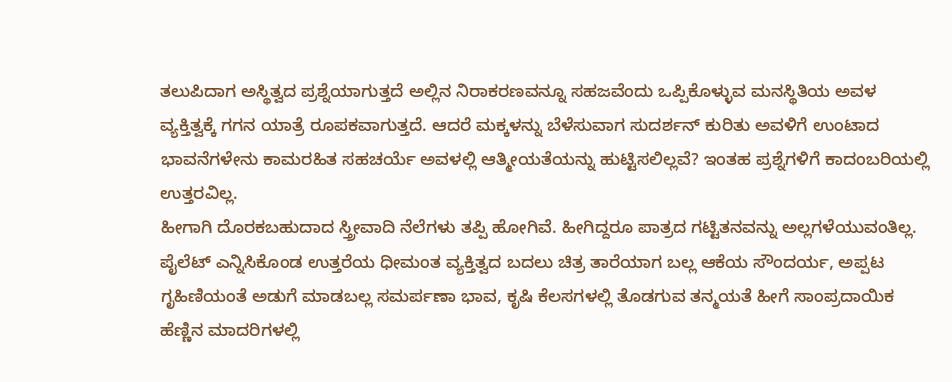ತಲುಪಿದಾಗ ಅಸ್ಥಿತ್ವದ ಪ್ರಶ್ನೆಯಾಗುತ್ತದೆ ಅಲ್ಲಿನ ನಿರಾಕರಣವನ್ನೂ ಸಹಜವೆಂದು ಒಪ್ಪಿಕೊಳ್ಳುವ ಮನಸ್ಥಿತಿಯ ಅವಳ ವ್ಯಕ್ತಿತ್ವಕ್ಕೆ ಗಗನ ಯಾತ್ರೆ ರೂಪಕವಾಗುತ್ತದೆ. ಆದರೆ ಮಕ್ಕಳನ್ನು ಬೆಳೆಸುವಾಗ ಸುದರ್ಶನ್ ಕುರಿತು ಅವಳಿಗೆ ಉಂಟಾದ ಭಾವನೆಗಳೇನು ಕಾಮರಹಿತ ಸಹಚರ್ಯೆ ಅವಳಲ್ಲಿ ಆತ್ಮೀಯತೆಯನ್ನು ಹುಟ್ಟಿಸಲಿಲ್ಲವೆ? ಇಂತಹ ಪ್ರಶ್ನೆಗಳಿಗೆ ಕಾದಂಬರಿಯಲ್ಲಿ ಉತ್ತರವಿಲ್ಲ.
ಹೀಗಾಗಿ ದೊರಕಬಹುದಾದ ಸ್ತ್ರೀವಾದಿ ನೆಲೆಗಳು ತಪ್ಪಿ ಹೋಗಿವೆ. ಹೀಗಿದ್ದರೂ ಪಾತ್ರದ ಗಟ್ಟಿತನವನ್ನು ಅಲ್ಲಗಳೆಯುವಂತಿಲ್ಲ. ಪೈಲೆಟ್ ಎನ್ನಿಸಿಕೊಂಡ ಉತ್ತರೆಯ ಧೀಮಂತ ವ್ಯಕ್ತಿತ್ವದ ಬದಲು ಚಿತ್ರ ತಾರೆಯಾಗ ಬಲ್ಲ ಆಕೆಯ ಸೌಂದರ್ಯ, ಅಪ್ಪಟ ಗೃಹಿಣಿಯಂತೆ ಅಡುಗೆ ಮಾಡಬಲ್ಲ ಸಮರ್ಪಣಾ ಭಾವ, ಕೃಷಿ ಕೆಲಸಗಳಲ್ಲಿ ತೊಡಗುವ ತನ್ಮಯತೆ ಹೀಗೆ ಸಾಂಪ್ರದಾಯಿಕ ಹೆಣ್ಣಿನ ಮಾದರಿಗಳಲ್ಲಿ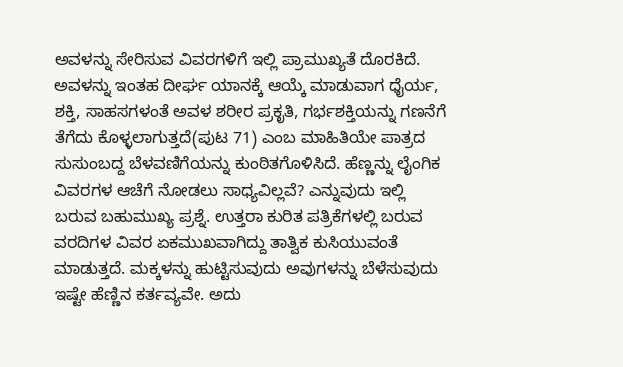ಅವಳನ್ನು ಸೇರಿಸುವ ವಿವರಗಳಿಗೆ ಇಲ್ಲಿ ಪ್ರಾಮುಖ್ಯತೆ ದೊರಕಿದೆ. ಅವಳನ್ನು ಇಂತಹ ದೀರ್ಘ ಯಾನಕ್ಕೆ ಆಯ್ಕೆ ಮಾಡುವಾಗ ಧೈರ್ಯ, ಶಕ್ತಿ, ಸಾಹಸಗಳಂತೆ ಅವಳ ಶರೀರ ಪ್ರಕೃತಿ, ಗರ್ಭಶಕ್ತಿಯನ್ನು ಗಣನೆಗೆ ತೆಗೆದು ಕೊಳ್ಳಲಾಗುತ್ತದೆ(ಪುಟ 71) ಎಂಬ ಮಾಹಿತಿಯೇ ಪಾತ್ರದ ಸುಸುಂಬದ್ದ ಬೆಳವಣಿಗೆಯನ್ನು ಕುಂಠಿತಗೊಳಿಸಿದೆ. ಹೆಣ್ಣನ್ನು ಲೈಂಗಿಕ ವಿವರಗಳ ಆಚೆಗೆ ನೋಡಲು ಸಾಧ್ಯವಿಲ್ಲವೆ? ಎನ್ನುವುದು ಇಲ್ಲಿ ಬರುವ ಬಹುಮುಖ್ಯ ಪ್ರಶ್ನೆ. ಉತ್ತರಾ ಕುರಿತ ಪತ್ರಿಕೆಗಳಲ್ಲಿ ಬರುವ ವರದಿಗಳ ವಿವರ ಏಕಮುಖವಾಗಿದ್ದು ತಾತ್ವಿಕ ಕುಸಿಯುವಂತೆ ಮಾಡುತ್ತದೆ. ಮಕ್ಕಳನ್ನು ಹುಟ್ಟಿಸುವುದು ಅವುಗಳನ್ನು ಬೆಳೆಸುವುದು ಇಷ್ಟೇ ಹೆಣ್ಣಿನ ಕರ್ತವ್ಯವೇ. ಅದು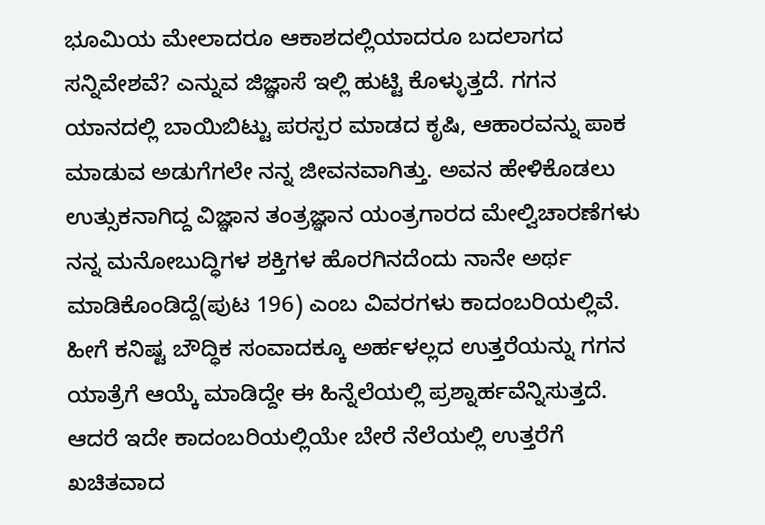ಭೂಮಿಯ ಮೇಲಾದರೂ ಆಕಾಶದಲ್ಲಿಯಾದರೂ ಬದಲಾಗದ ಸನ್ನಿವೇಶವೆ? ಎನ್ನುವ ಜಿಜ್ಞಾಸೆ ಇಲ್ಲಿ ಹುಟ್ಟಿ ಕೊಳ್ಳುತ್ತದೆ. ಗಗನ ಯಾನದಲ್ಲಿ ಬಾಯಿಬಿಟ್ಟು ಪರಸ್ಪರ ಮಾಡದ ಕೃಷಿ, ಆಹಾರವನ್ನು ಪಾಕ ಮಾಡುವ ಅಡುಗೆಗಲೇ ನನ್ನ ಜೀವನವಾಗಿತ್ತು. ಅವನ ಹೇಳಿಕೊಡಲು ಉತ್ಸುಕನಾಗಿದ್ದ ವಿಜ್ಞಾನ ತಂತ್ರಜ್ಞಾನ ಯಂತ್ರಗಾರದ ಮೇಲ್ವಿಚಾರಣೆಗಳು ನನ್ನ ಮನೋಬುದ್ಧಿಗಳ ಶಕ್ತಿಗಳ ಹೊರಗಿನದೆಂದು ನಾನೇ ಅರ್ಥ ಮಾಡಿಕೊಂಡಿದ್ದೆ(ಪುಟ 196) ಎಂಬ ವಿವರಗಳು ಕಾದಂಬರಿಯಲ್ಲಿವೆ. ಹೀಗೆ ಕನಿಷ್ಟ ಬೌದ್ಧಿಕ ಸಂವಾದಕ್ಕೂ ಅರ್ಹಳಲ್ಲದ ಉತ್ತರೆಯನ್ನು ಗಗನ ಯಾತ್ರೆಗೆ ಆಯ್ಕೆ ಮಾಡಿದ್ದೇ ಈ ಹಿನ್ನೆಲೆಯಲ್ಲಿ ಪ್ರಶ್ನಾರ್ಹವೆನ್ನಿಸುತ್ತದೆ. ಆದರೆ ಇದೇ ಕಾದಂಬರಿಯಲ್ಲಿಯೇ ಬೇರೆ ನೆಲೆಯಲ್ಲಿ ಉತ್ತರೆಗೆ ಖಚಿತವಾದ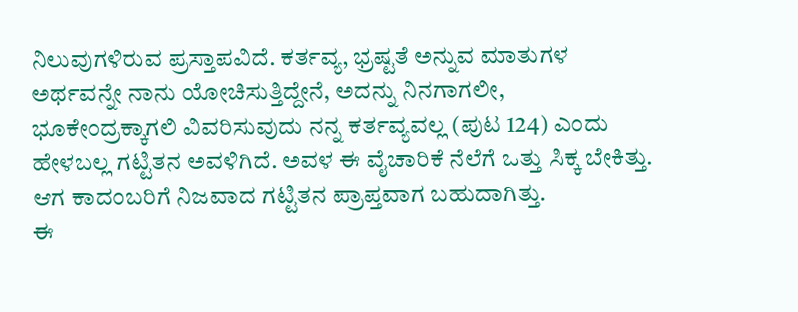ನಿಲುವುಗಳಿರುವ ಪ್ರಸ್ತಾಪವಿದೆ. ಕರ್ತವ್ಯ, ಭ್ರಷ್ಟತೆ ಅನ್ನುವ ಮಾತುಗಳ ಅರ್ಥವನ್ನೇ ನಾನು ಯೋಚಿಸುತ್ತಿದ್ದೇನೆ, ಅದನ್ನು ನಿನಗಾಗಲೀ, ಭೂಕೇಂದ್ರಕ್ಕಾಗಲಿ ವಿವರಿಸುವುದು ನನ್ನ ಕರ್ತವ್ಯವಲ್ಲ (ಪುಟ 124) ಎಂದು ಹೇಳಬಲ್ಲ ಗಟ್ಟಿತನ ಅವಳಿಗಿದೆ. ಅವಳ ಈ ವೈಚಾರಿಕೆ ನೆಲೆಗೆ ಒತ್ತು ಸಿಕ್ಕ ಬೇಕಿತ್ತು. ಆಗ ಕಾದಂಬರಿಗೆ ನಿಜವಾದ ಗಟ್ಟಿತನ ಪ್ರಾಪ್ತವಾಗ ಬಹುದಾಗಿತ್ತು.
ಈ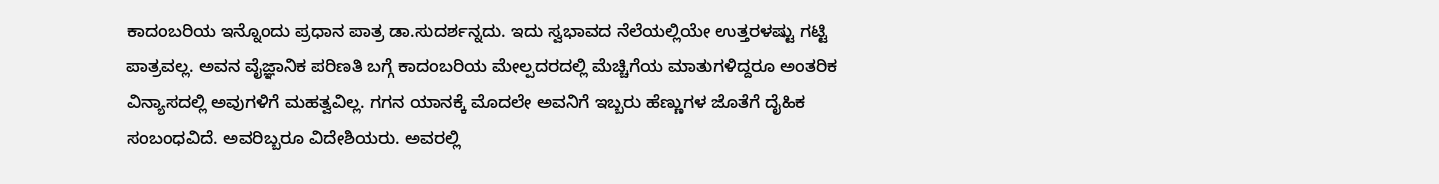ಕಾದಂಬರಿಯ ಇನ್ನೊಂದು ಪ್ರಧಾನ ಪಾತ್ರ ಡಾ.ಸುದರ್ಶನ್ನದು. ಇದು ಸ್ವಭಾವದ ನೆಲೆಯಲ್ಲಿಯೇ ಉತ್ತರಳಷ್ಟು ಗಟ್ಟಿ ಪಾತ್ರವಲ್ಲ. ಅವನ ವೈಜ್ಞಾನಿಕ ಪರಿಣತಿ ಬಗ್ಗೆ ಕಾದಂಬರಿಯ ಮೇಲ್ಪದರದಲ್ಲಿ ಮೆಚ್ಚಿಗೆಯ ಮಾತುಗಳಿದ್ದರೂ ಅಂತರಿಕ ವಿನ್ಯಾಸದಲ್ಲಿ ಅವುಗಳಿಗೆ ಮಹತ್ವವಿಲ್ಲ. ಗಗನ ಯಾನಕ್ಕೆ ಮೊದಲೇ ಅವನಿಗೆ ಇಬ್ಬರು ಹೆಣ್ಣುಗಳ ಜೊತೆಗೆ ದೈಹಿಕ ಸಂಬಂಧವಿದೆ. ಅವರಿಬ್ಬರೂ ವಿದೇಶಿಯರು. ಅವರಲ್ಲಿ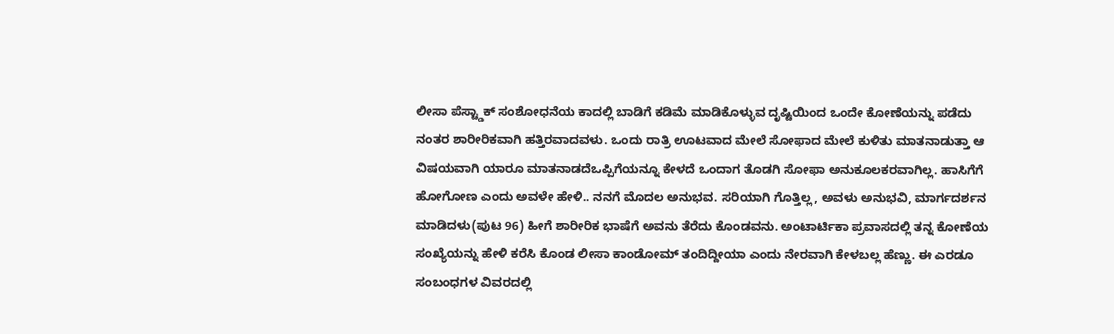ಲೀಸಾ ಪೆಸ್ಟ್ಡಾಕ್ ಸಂಶೋಧನೆಯ ಕಾದಲ್ಲಿ ಬಾಡಿಗೆ ಕಡಿಮೆ ಮಾಡಿಕೊಳ್ಳುವ ದೃಷ್ಟಿಯಿಂದ ಒಂದೇ ಕೋಣೆಯನ್ನು ಪಡೆದು ನಂತರ ಶಾರೀರಿಕವಾಗಿ ಹತ್ತಿರವಾದವಳು. ಒಂದು ರಾತ್ರಿ ಊಟವಾದ ಮೇಲೆ ಸೋಫಾದ ಮೇಲೆ ಕುಳಿತು ಮಾತನಾಡುತ್ತಾ ಆ ವಿಷಯವಾಗಿ ಯಾರೂ ಮಾತನಾಡದೆಒಪ್ಪಿಗೆಯನ್ನೂ ಕೇಳದೆ ಒಂದಾಗ ತೊಡಗಿ ಸೋಫಾ ಅನುಕೂಲಕರವಾಗಿಲ್ಲ. ಹಾಸಿಗೆಗೆ ಹೋಗೋಣ ಎಂದು ಅವಳೇ ಹೇಳಿ.. ನನಗೆ ಮೊದಲ ಅನುಭವ. ಸರಿಯಾಗಿ ಗೊತ್ತಿಲ್ಲ, ಅವಳು ಅನುಭವಿ, ಮಾರ್ಗದರ್ಶನ ಮಾಡಿದಳು(ಪುಟ 96) ಹೀಗೆ ಶಾರೀರಿಕ ಭಾಷೆಗೆ ಅವನು ತೆರೆದು ಕೊಂಡವನು. ಅಂಟಾರ್ಟಿಕಾ ಪ್ರವಾಸದಲ್ಲಿ ತನ್ನ ಕೋಣೆಯ ಸಂಖ್ಯೆಯನ್ನು ಹೇಳಿ ಕರೆಸಿ ಕೊಂಡ ಲೀಸಾ ಕಾಂಡೋಮ್ ತಂದಿದ್ದೀಯಾ ಎಂದು ನೇರವಾಗಿ ಕೇಳಬಲ್ಲ ಹೆಣ್ಣು. ಈ ಎರಡೂ ಸಂಬಂಧಗಳ ವಿವರದಲ್ಲಿ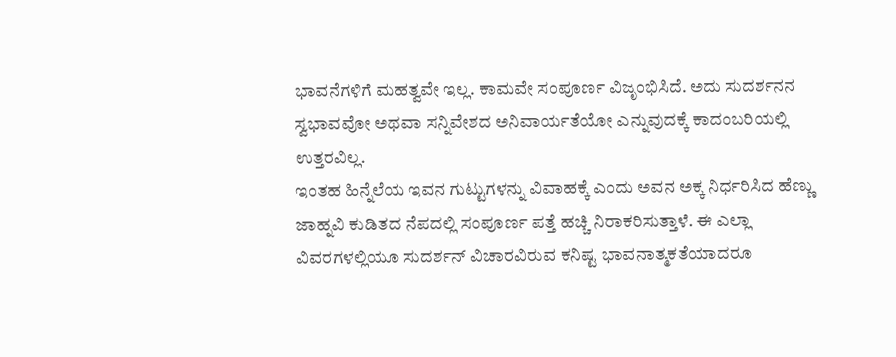ಭಾವನೆಗಳಿಗೆ ಮಹತ್ವವೇ ಇಲ್ಲ. ಕಾಮವೇ ಸಂಪೂರ್ಣ ವಿಜೃಂಭಿಸಿದೆ. ಅದು ಸುದರ್ಶನನ ಸ್ವಭಾವವೋ ಅಥವಾ ಸನ್ನಿವೇಶದ ಅನಿವಾರ್ಯತೆಯೋ ಎನ್ನುವುದಕ್ಕೆ ಕಾದಂಬರಿಯಲ್ಲಿ ಉತ್ತರವಿಲ್ಲ.
ಇಂತಹ ಹಿನ್ನೆಲೆಯ ಇವನ ಗುಟ್ಟುಗಳನ್ನು ವಿವಾಹಕ್ಕೆ ಎಂದು ಅವನ ಅಕ್ಕ ನಿರ್ಧರಿಸಿದ ಹೆಣ್ಣು ಜಾಹ್ನವಿ ಕುಡಿತದ ನೆಪದಲ್ಲಿ ಸಂಪೂರ್ಣ ಪತ್ತೆ ಹಚ್ಚಿ ನಿರಾಕರಿಸುತ್ತಾಳೆ. ಈ ಎಲ್ಲಾ ವಿವರಗಳಲ್ಲಿಯೂ ಸುದರ್ಶನ್ ವಿಚಾರವಿರುವ ಕನಿಷ್ಟ ಭಾವನಾತ್ಮಕತೆಯಾದರೂ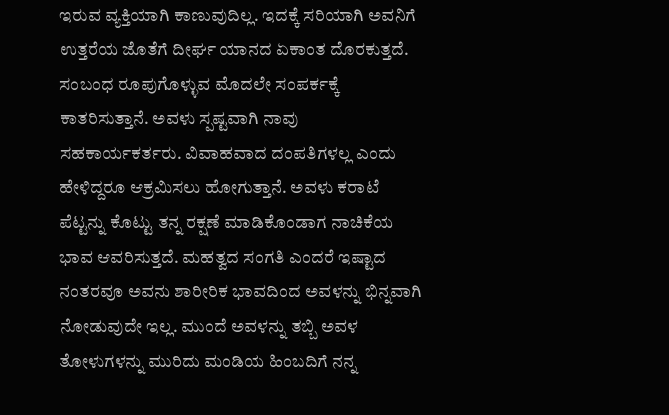ಇರುವ ವ್ಯಕ್ತಿಯಾಗಿ ಕಾಣುವುದಿಲ್ಲ. ಇದಕ್ಕೆ ಸರಿಯಾಗಿ ಅವನಿಗೆ ಉತ್ತರೆಯ ಜೊತೆಗೆ ದೀರ್ಘ ಯಾನದ ಏಕಾಂತ ದೊರಕುತ್ತದೆ. ಸಂಬಂಧ ರೂಪುಗೊಳ್ಳುವ ಮೊದಲೇ ಸಂಪರ್ಕಕ್ಕೆ ಕಾತರಿಸುತ್ತಾನೆ. ಅವಳು ಸ್ಪಷ್ಟವಾಗಿ ನಾವು ಸಹಕಾರ್ಯಕರ್ತರು. ವಿವಾಹವಾದ ದಂಪತಿಗಳಲ್ಲ ಎಂದು ಹೇಳಿದ್ದರೂ ಆಕ್ರಮಿಸಲು ಹೋಗುತ್ತಾನೆ. ಅವಳು ಕರಾಟೆ ಪೆಟ್ಟನ್ನು ಕೊಟ್ಟು ತನ್ನ ರಕ್ಷಣೆ ಮಾಡಿಕೊಂಡಾಗ ನಾಚಿಕೆಯ ಭಾವ ಆವರಿಸುತ್ತದೆ. ಮಹತ್ವದ ಸಂಗತಿ ಎಂದರೆ ಇಷ್ಟಾದ ನಂತರವೂ ಅವನು ಶಾರೀರಿಕ ಭಾವದಿಂದ ಅವಳನ್ನು ಭಿನ್ನವಾಗಿ ನೋಡುವುದೇ ಇಲ್ಲ. ಮುಂದೆ ಅವಳನ್ನು ತಬ್ಬಿ ಅವಳ ತೋಳುಗಳನ್ನು ಮುರಿದು ಮಂಡಿಯ ಹಿಂಬದಿಗೆ ನನ್ನ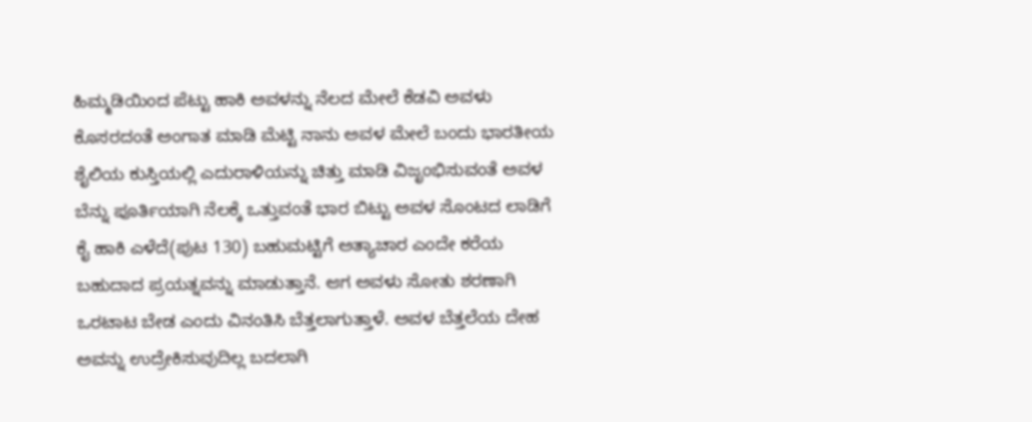ಹಿಮ್ಮಡಿಯಿಂದ ಪೆಟ್ಟು ಹಾಕಿ ಅವಳನ್ನು ನೆಲದ ಮೇಲೆ ಕೆಡವಿ ಅವಳು ಕೊಸರದಂತೆ ಅಂಗಾತ ಮಾಡಿ ಮೆಟ್ಟಿ ನಾನು ಅವಳ ಮೇಲೆ ಬಂದು ಭಾರತೀಯ ಶೈಲಿಯ ಕುಸ್ತಿಯಲ್ಲಿ ಎದುರಾಳಿಯನ್ನು ಚಿತ್ತು ಮಾಡಿ ವಿಜೃಂಭಿಸುವಂತೆ ಅವಳ ಬೆನ್ನು ಪೂರ್ತಿಯಾಗಿ ನೆಲಕ್ಕೆ ಒತ್ತುವಂತೆ ಭಾರ ಬಿಟ್ಟು ಅವಳ ಸೊಂಟದ ಲಾಡಿಗೆ ಕೈ ಹಾಕಿ ಎಳೆದೆ(ಪುಟ 130) ಬಹುಮಟ್ಟಿಗೆ ಅತ್ಯಾಚಾರ ಎಂದೇ ಕರೆಯ ಬಹುದಾದ ಪ್ರಯತ್ನವನ್ನು ಮಾಡುತ್ತಾನೆ. ಆಗ ಅವಳು ಸೋತು ಶರಣಾಗಿ ಒರಟಾಟ ಬೇಡ ಎಂದು ವಿನಂತಿಸಿ ಬೆತ್ತಲಾಗುತ್ತಾಳೆ. ಅವಳ ಬೆತ್ತಲೆಯ ದೇಹ ಅವನ್ನು ಉದ್ರೇಕಿಸುವುದಿಲ್ಲ ಬದಲಾಗಿ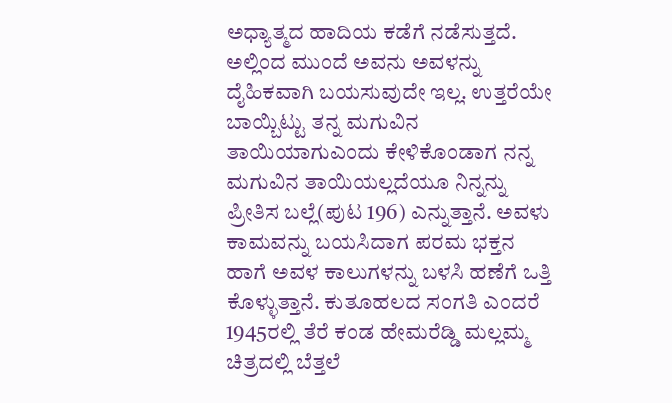ಅಧ್ಯಾತ್ಮದ ಹಾದಿಯ ಕಡೆಗೆ ನಡೆಸುತ್ತದೆ.
ಅಲ್ಲಿಂದ ಮುಂದೆ ಅವನು ಅವಳನ್ನು ದೈಹಿಕವಾಗಿ ಬಯಸುವುದೇ ಇಲ್ಲ. ಉತ್ತರೆಯೇ ಬಾಯ್ಬಿಟ್ಟು ತನ್ನ ಮಗುವಿನ ತಾಯಿಯಾಗುಎಂದು ಕೇಳಿಕೊಂಡಾಗ ನನ್ನ ಮಗುವಿನ ತಾಯಿಯಲ್ಲದೆಯೂ ನಿನ್ನನ್ನು ಪ್ರೀತಿಸ ಬಲ್ಲೆ(ಪುಟ 196) ಎನ್ನುತ್ತಾನೆ. ಅವಳು ಕಾಮವನ್ನು ಬಯಸಿದಾಗ ಪರಮ ಭಕ್ತನ ಹಾಗೆ ಅವಳ ಕಾಲುಗಳನ್ನು ಬಳಸಿ ಹಣೆಗೆ ಒತ್ತಿ ಕೊಳ್ಳುತ್ತಾನೆ. ಕುತೂಹಲದ ಸಂಗತಿ ಎಂದರೆ 1945ರಲ್ಲಿ ತೆರೆ ಕಂಡ ಹೇಮರೆಡ್ಡಿ ಮಲ್ಲಮ್ಮ ಚಿತ್ರದಲ್ಲಿ ಬೆತ್ತಲೆ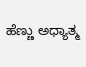ಹೆಣ್ಣು ಅಧ್ಯಾತ್ಮ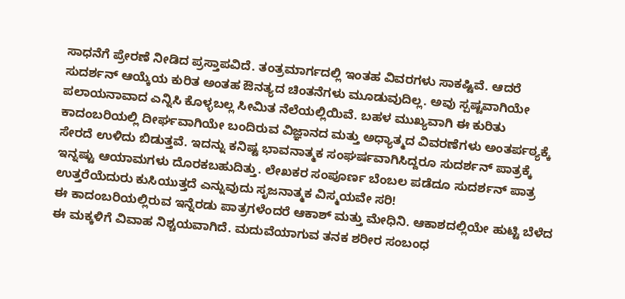ಸಾಧನೆಗೆ ಪ್ರೇರಣೆ ನೀಡಿದ ಪ್ರಸ್ತಾಪವಿದೆ. ತಂತ್ರಮಾರ್ಗದಲ್ಲಿ ಇಂತಹ ವಿವರಗಳು ಸಾಕಷ್ಟಿವೆ. ಆದರೆ ಸುದರ್ಶನ್ ಆಯ್ಕೆಯ ಕುರಿತ ಅಂತಹ ಔನತ್ಯದ ಚಿಂತನೆಗಳು ಮೂಡುವುದಿಲ್ಲ. ಅವು ಸ್ಪಷ್ಟವಾಗಿಯೇ ಪಲಾಯನಾವಾದ ಎನ್ನಿಸಿ ಕೊಳ್ಳಬಲ್ಲ ಸೀಮಿತ ನೆಲೆಯಲ್ಲಿಯಿವೆ. ಬಹಳ ಮುಖ್ಯವಾಗಿ ಈ ಕುರಿತು ಕಾದಂಬರಿಯಲ್ಲಿ ದೀರ್ಘವಾಗಿಯೇ ಬಂದಿರುವ ವಿಜ್ಞಾನದ ಮತ್ತು ಅಧ್ಯಾತ್ಮದ ವಿವರಣೆಗಳು ಅಂತರ್ಪಠ್ಯಕ್ಕೆ ಸೇರದೆ ಉಳಿದು ಬಿಡುತ್ತವೆ. ಇದನ್ನು ಕನಿಷ್ಟ ಭಾವನಾತ್ಮಕ ಸಂಘರ್ಷವಾಗಿಸಿದ್ದರೂ ಸುದರ್ಶನ್ ಪಾತ್ರಕ್ಕೆ ಇನ್ನಷ್ಟು ಆಯಾಮಗಳು ದೊರಕಬಹುದಿತ್ತು. ಲೇಖಕರ ಸಂಪೂರ್ಣ ಬೆಂಬಲ ಪಡೆದೂ ಸುದರ್ಶನ್ ಪಾತ್ರ ಉತ್ತರೆಯೆದುರು ಕುಸಿಯುತ್ತದೆ ಎನ್ನುವುದು ಸೃಜನಾತ್ಮಕ ವಿಸ್ಮಯವೇ ಸರಿ!
ಈ ಕಾದಂಬರಿಯಲ್ಲಿರುವ ಇನ್ನೆರಡು ಪಾತ್ರಗಳೆಂದರೆ ಆಕಾಶ್ ಮತ್ತು ಮೇಧಿನಿ. ಆಕಾಶದಲ್ಲಿಯೇ ಹುಟ್ಟಿ ಬೆಳೆದ ಈ ಮಕ್ಕಳಿಗೆ ವಿವಾಹ ನಿಶ್ಚಯವಾಗಿದೆ. ಮದುವೆಯಾಗುವ ತನಕ ಶರೀರ ಸಂಬಂಧ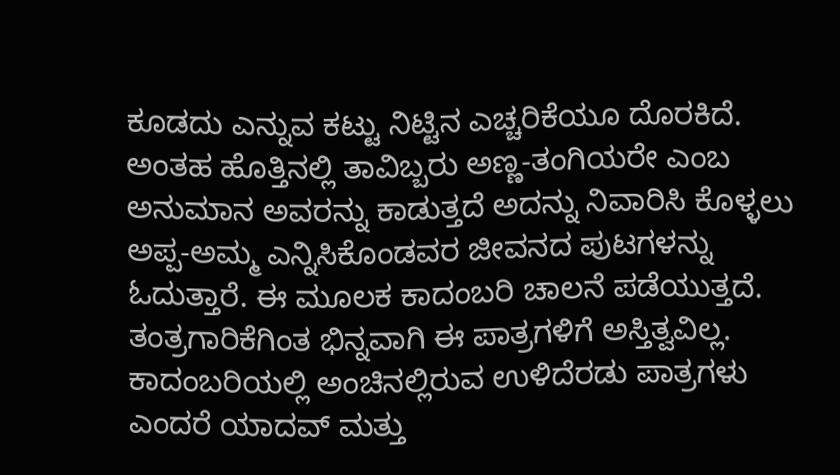ಕೂಡದು ಎನ್ನುವ ಕಟ್ಟು ನಿಟ್ಟಿನ ಎಚ್ಚರಿಕೆಯೂ ದೊರಕಿದೆ. ಅಂತಹ ಹೊತ್ತಿನಲ್ಲಿ ತಾವಿಬ್ಬರು ಅಣ್ಣ-ತಂಗಿಯರೇ ಎಂಬ ಅನುಮಾನ ಅವರನ್ನು ಕಾಡುತ್ತದೆ ಅದನ್ನು ನಿವಾರಿಸಿ ಕೊಳ್ಳಲು ಅಪ್ಪ-ಅಮ್ಮ ಎನ್ನಿಸಿಕೊಂಡವರ ಜೀವನದ ಪುಟಗಳನ್ನು ಓದುತ್ತಾರೆ. ಈ ಮೂಲಕ ಕಾದಂಬರಿ ಚಾಲನೆ ಪಡೆಯುತ್ತದೆ. ತಂತ್ರಗಾರಿಕೆಗಿಂತ ಭಿನ್ನವಾಗಿ ಈ ಪಾತ್ರಗಳಿಗೆ ಅಸ್ತಿತ್ವವಿಲ್ಲ. ಕಾದಂಬರಿಯಲ್ಲಿ ಅಂಚಿನಲ್ಲಿರುವ ಉಳಿದೆರಡು ಪಾತ್ರಗಳು ಎಂದರೆ ಯಾದವ್ ಮತ್ತು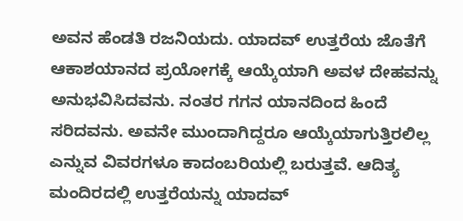ಅವನ ಹೆಂಡತಿ ರಜನಿಯದು. ಯಾದವ್ ಉತ್ತರೆಯ ಜೊತೆಗೆ ಆಕಾಶಯಾನದ ಪ್ರಯೋಗಕ್ಕೆ ಆಯ್ಕೆಯಾಗಿ ಅವಳ ದೇಹವನ್ನು ಅನುಭವಿಸಿದವನು. ನಂತರ ಗಗನ ಯಾನದಿಂದ ಹಿಂದೆ ಸರಿದವನು. ಅವನೇ ಮುಂದಾಗಿದ್ದರೂ ಆಯ್ಕೆಯಾಗುತ್ತಿರಲಿಲ್ಲ ಎನ್ನುವ ವಿವರಗಳೂ ಕಾದಂಬರಿಯಲ್ಲಿ ಬರುತ್ತವೆ. ಆದಿತ್ಯ ಮಂದಿರದಲ್ಲಿ ಉತ್ತರೆಯನ್ನು ಯಾದವ್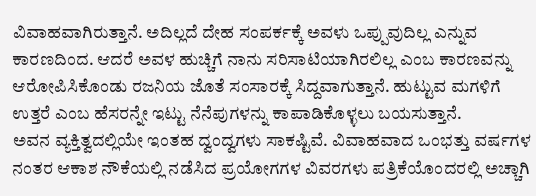ವಿವಾಹವಾಗಿರುತ್ತಾನೆ. ಅದಿಲ್ಲದೆ ದೇಹ ಸಂಪರ್ಕಕ್ಕೆ ಅವಳು ಒಪ್ಪುವುದಿಲ್ಲ ಎನ್ನುವ ಕಾರಣದಿಂದ. ಆದರೆ ಅವಳ ಹುಚ್ಚಿಗೆ ನಾನು ಸರಿಸಾಟಿಯಾಗಿರಲಿಲ್ಲ ಎಂಬ ಕಾರಣವನ್ನು ಆರೋಪಿಸಿಕೊಂಡು ರಜನಿಯ ಜೊತೆ ಸಂಸಾರಕ್ಕೆ ಸಿದ್ದವಾಗುತ್ತಾನೆ. ಹುಟ್ಟುವ ಮಗಳಿಗೆ ಉತ್ತರೆ ಎಂಬ ಹೆಸರನ್ನೇ ಇಟ್ಟು ನೆನೆಪುಗಳನ್ನು ಕಾಪಾಡಿಕೊಳ್ಳಲು ಬಯಸುತ್ತಾನೆ.
ಅವನ ವ್ಯಕ್ತಿತ್ವದಲ್ಲಿಯೇ ಇಂತಹ ದ್ವಂದ್ವಗಳು ಸಾಕಷ್ಟಿವೆ. ವಿವಾಹವಾದ ಒಂಭತ್ತು ವರ್ಷಗಳ ನಂತರ ಆಕಾಶ ನೌಕೆಯಲ್ಲಿ ನಡೆಸಿದ ಪ್ರಯೋಗಗಳ ವಿವರಗಳು ಪತ್ರಿಕೆಯೊಂದರಲ್ಲಿ ಅಚ್ಚಾಗಿ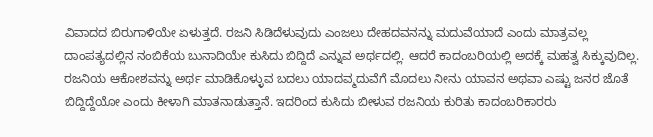ವಿವಾದದ ಬಿರುಗಾಳಿಯೇ ಏಳುತ್ತದೆ. ರಜನಿ ಸಿಡಿದೆಳುವುದು ಎಂಜಲು ದೇಹದವನನ್ನು ಮದುವೆಯಾದೆ ಎಂದು ಮಾತ್ರವಲ್ಲ ದಾಂಪತ್ಯದಲ್ಲಿನ ನಂಬಿಕೆಯ ಬುನಾದಿಯೇ ಕುಸಿದು ಬಿದ್ದಿದೆ ಎನ್ನುವ ಅರ್ಥದಲ್ಲಿ. ಆದರೆ ಕಾದಂಬರಿಯಲ್ಲಿ ಅದಕ್ಕೆ ಮಹತ್ವ ಸಿಕ್ಕುವುದಿಲ್ಲ. ರಜನಿಯ ಆಕೋಶವನ್ನು ಅರ್ಥ ಮಾಡಿಕೊಳ್ಳುವ ಬದಲು ಯಾದವ್ಮದುವೆಗೆ ಮೊದಲು ನೀನು ಯಾವನ ಅಥವಾ ಎಷ್ಟು ಜನರ ಜೊತೆ ಬಿದ್ದಿದ್ದೆಯೋ ಎಂದು ಕೀಳಾಗಿ ಮಾತನಾಡುತ್ತಾನೆ. ಇದರಿಂದ ಕುಸಿದು ಬೀಳುವ ರಜನಿಯ ಕುರಿತು ಕಾದಂಬರಿಕಾರರು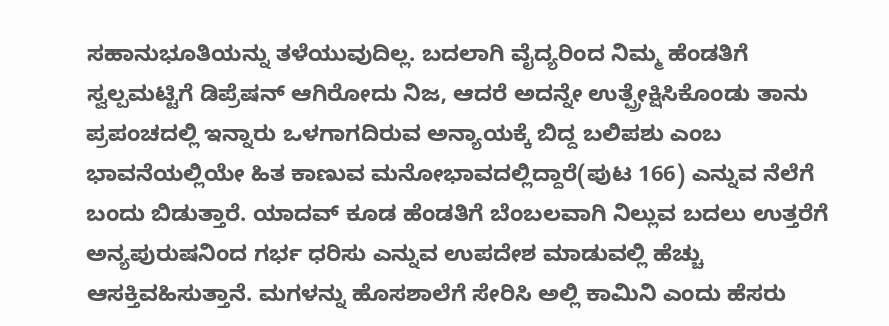ಸಹಾನುಭೂತಿಯನ್ನು ತಳೆಯುವುದಿಲ್ಲ. ಬದಲಾಗಿ ವೈದ್ಯರಿಂದ ನಿಮ್ಮ ಹೆಂಡತಿಗೆ ಸ್ವಲ್ಪಮಟ್ಟಿಗೆ ಡಿಪ್ರೆಷನ್ ಆಗಿರೋದು ನಿಜ, ಆದರೆ ಅದನ್ನೇ ಉತ್ಪ್ರೇಕ್ಷಿಸಿಕೊಂಡು ತಾನು ಪ್ರಪಂಚದಲ್ಲಿ ಇನ್ನಾರು ಒಳಗಾಗದಿರುವ ಅನ್ಯಾಯಕ್ಕೆ ಬಿದ್ದ ಬಲಿಪಶು ಎಂಬ ಭಾವನೆಯಲ್ಲಿಯೇ ಹಿತ ಕಾಣುವ ಮನೋಭಾವದಲ್ಲಿದ್ದಾರೆ(ಪುಟ 166) ಎನ್ನುವ ನೆಲೆಗೆ ಬಂದು ಬಿಡುತ್ತಾರೆ. ಯಾದವ್ ಕೂಡ ಹೆಂಡತಿಗೆ ಬೆಂಬಲವಾಗಿ ನಿಲ್ಲುವ ಬದಲು ಉತ್ತರೆಗೆ ಅನ್ಯಪುರುಷನಿಂದ ಗರ್ಭ ಧರಿಸು ಎನ್ನುವ ಉಪದೇಶ ಮಾಡುವಲ್ಲಿ ಹೆಚ್ಚು ಆಸಕ್ತಿವಹಿಸುತ್ತಾನೆ. ಮಗಳನ್ನು ಹೊಸಶಾಲೆಗೆ ಸೇರಿಸಿ ಅಲ್ಲಿ ಕಾಮಿನಿ ಎಂದು ಹೆಸರು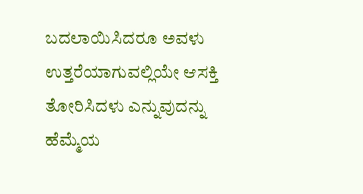ಬದಲಾಯಿಸಿದರೂ ಅವಳು ಉತ್ತರೆಯಾಗುವಲ್ಲಿಯೇ ಆಸಕ್ತಿ ತೋರಿಸಿದಳು ಎನ್ನುವುದನ್ನು ಹೆಮ್ಮೆಯ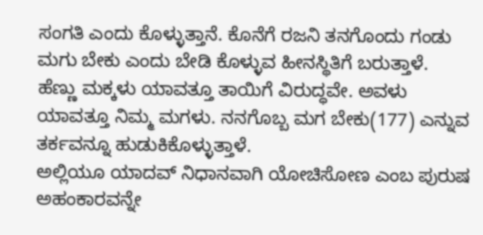ಸಂಗತಿ ಎಂದು ಕೊಳ್ಳುತ್ತಾನೆ. ಕೊನೆಗೆ ರಜನಿ ತನಗೊಂದು ಗಂಡು ಮಗು ಬೇಕು ಎಂದು ಬೇಡಿ ಕೊಳ್ಳುವ ಹೀನಸ್ಥಿತಿಗೆ ಬರುತ್ತಾಳೆ. ಹೆಣ್ಣು ಮಕ್ಕಳು ಯಾವತ್ತೂ ತಾಯಿಗೆ ವಿರುದ್ಧವೇ. ಅವಳು ಯಾವತ್ತೂ ನಿಮ್ಮ ಮಗಳು. ನನಗೊಬ್ಬ ಮಗ ಬೇಕು(177) ಎನ್ನುವ ತರ್ಕವನ್ನೂ ಹುಡುಕಿಕೊಳ್ಳುತ್ತಾಳೆ.
ಅಲ್ಲಿಯೂ ಯಾದವ್ ನಿಧಾನವಾಗಿ ಯೋಚಿಸೋಣ ಎಂಬ ಪುರುಷ ಅಹಂಕಾರವನ್ನೇ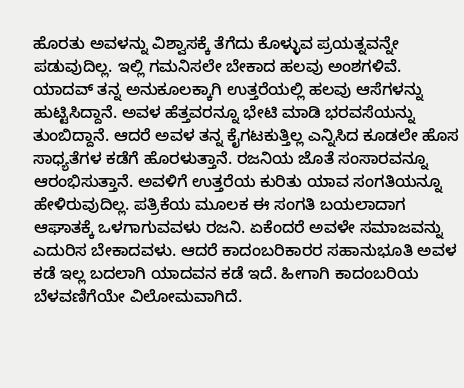ಹೊರತು ಅವಳನ್ನು ವಿಶ್ವಾಸಕ್ಕೆ ತೆಗೆದು ಕೊಳ್ಳುವ ಪ್ರಯತ್ನವನ್ನೇ ಪಡುವುದಿಲ್ಲ. ಇಲ್ಲಿ ಗಮನಿಸಲೇ ಬೇಕಾದ ಹಲವು ಅಂಶಗಳಿವೆ. ಯಾದವ್ ತನ್ನ ಅನುಕೂಲಕ್ಕಾಗಿ ಉತ್ತರೆಯಲ್ಲಿ ಹಲವು ಆಸೆಗಳನ್ನು ಹುಟ್ಟಿಸಿದ್ದಾನೆ. ಅವಳ ಹೆತ್ತವರನ್ನೂ ಭೇಟಿ ಮಾಡಿ ಭರವಸೆಯನ್ನು ತುಂಬಿದ್ದಾನೆ. ಆದರೆ ಅವಳ ತನ್ನ ಕೈಗಟಕುತ್ತಿಲ್ಲ ಎನ್ನಿಸಿದ ಕೂಡಲೇ ಹೊಸ ಸಾಧ್ಯತೆಗಳ ಕಡೆಗೆ ಹೊರಳುತ್ತಾನೆ. ರಜನಿಯ ಜೊತೆ ಸಂಸಾರವನ್ನೂ ಆರಂಭಿಸುತ್ತಾನೆ. ಅವಳಿಗೆ ಉತ್ತರೆಯ ಕುರಿತು ಯಾವ ಸಂಗತಿಯನ್ನೂ ಹೇಳಿರುವುದಿಲ್ಲ. ಪತ್ರಿಕೆಯ ಮೂಲಕ ಈ ಸಂಗತಿ ಬಯಲಾದಾಗ ಆಘಾತಕ್ಕೆ ಒಳಗಾಗುವವಳು ರಜನಿ. ಏಕೆಂದರೆ ಅವಳೇ ಸಮಾಜವನ್ನು ಎದುರಿಸ ಬೇಕಾದವಳು. ಆದರೆ ಕಾದಂಬರಿಕಾರರ ಸಹಾನುಭೂತಿ ಅವಳ ಕಡೆ ಇಲ್ಲ ಬದಲಾಗಿ ಯಾದವನ ಕಡೆ ಇದೆ. ಹೀಗಾಗಿ ಕಾದಂಬರಿಯ ಬೆಳವಣಿಗೆಯೇ ವಿಲೋಮವಾಗಿದೆ.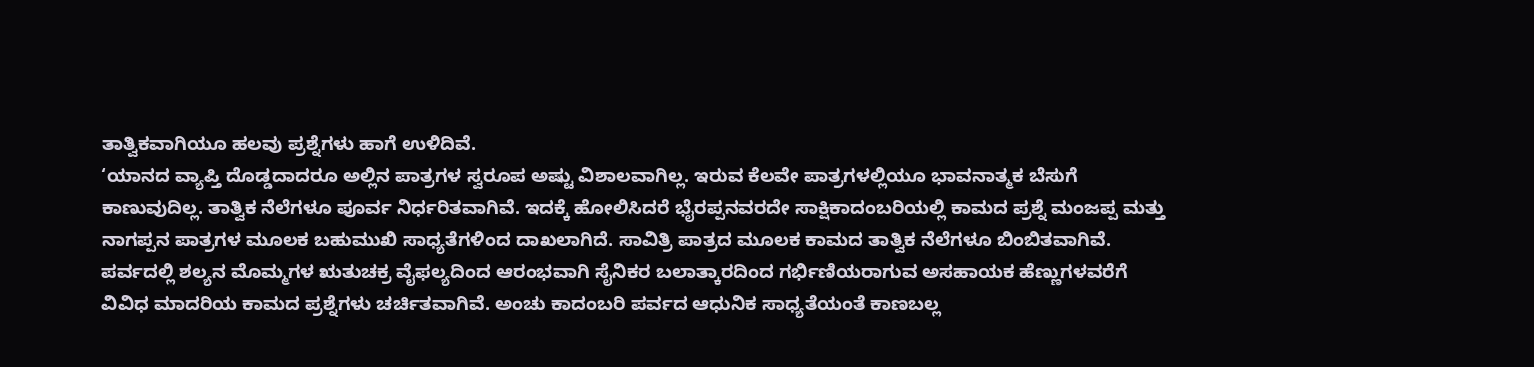ತಾತ್ವಿಕವಾಗಿಯೂ ಹಲವು ಪ್ರಶ್ನೆಗಳು ಹಾಗೆ ಉಳಿದಿವೆ.
‘ಯಾನದ ವ್ಯಾಪ್ತಿ ದೊಡ್ಡದಾದರೂ ಅಲ್ಲಿನ ಪಾತ್ರಗಳ ಸ್ವರೂಪ ಅಷ್ಟು ವಿಶಾಲವಾಗಿಲ್ಲ. ಇರುವ ಕೆಲವೇ ಪಾತ್ರಗಳಲ್ಲಿಯೂ ಭಾವನಾತ್ಮಕ ಬೆಸುಗೆ ಕಾಣುವುದಿಲ್ಲ. ತಾತ್ವಿಕ ನೆಲೆಗಳೂ ಪೂರ್ವ ನಿರ್ಧರಿತವಾಗಿವೆ. ಇದಕ್ಕೆ ಹೋಲಿಸಿದರೆ ಭೈರಪ್ಪನವರದೇ ಸಾಕ್ಷಿಕಾದಂಬರಿಯಲ್ಲಿ ಕಾಮದ ಪ್ರಶ್ನೆ ಮಂಜಪ್ಪ ಮತ್ತು ನಾಗಪ್ಪನ ಪಾತ್ರಗಳ ಮೂಲಕ ಬಹುಮುಖಿ ಸಾಧ್ಯತೆಗಳಿಂದ ದಾಖಲಾಗಿದೆ. ಸಾವಿತ್ರಿ ಪಾತ್ರದ ಮೂಲಕ ಕಾಮದ ತಾತ್ವಿಕ ನೆಲೆಗಳೂ ಬಿಂಬಿತವಾಗಿವೆ. ಪರ್ವದಲ್ಲಿ ಶಲ್ಯನ ಮೊಮ್ಮಗಳ ಋತುಚಕ್ರ ವೈಫಲ್ಯದಿಂದ ಆರಂಭವಾಗಿ ಸೈನಿಕರ ಬಲಾತ್ಕಾರದಿಂದ ಗರ್ಭಿಣಿಯರಾಗುವ ಅಸಹಾಯಕ ಹೆಣ್ಣುಗಳವರೆಗೆ ವಿವಿಧ ಮಾದರಿಯ ಕಾಮದ ಪ್ರಶ್ನೆಗಳು ಚರ್ಚಿತವಾಗಿವೆ. ಅಂಚು ಕಾದಂಬರಿ ಪರ್ವದ ಆಧುನಿಕ ಸಾಧ್ಯತೆಯಂತೆ ಕಾಣಬಲ್ಲ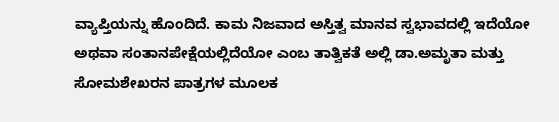ವ್ಯಾಪ್ತಿಯನ್ನು ಹೊಂದಿದೆ. ಕಾಮ ನಿಜವಾದ ಅಸ್ತಿತ್ವ ಮಾನವ ಸ್ವಭಾವದಲ್ಲಿ ಇದೆಯೋ ಅಥವಾ ಸಂತಾನಪೇಕ್ಷೆಯಲ್ಲಿದೆಯೋ ಎಂಬ ತಾತ್ವಿಕತೆ ಅಲ್ಲಿ ಡಾ.ಅಮೃತಾ ಮತ್ತು ಸೋಮಶೇಖರನ ಪಾತ್ರಗಳ ಮೂಲಕ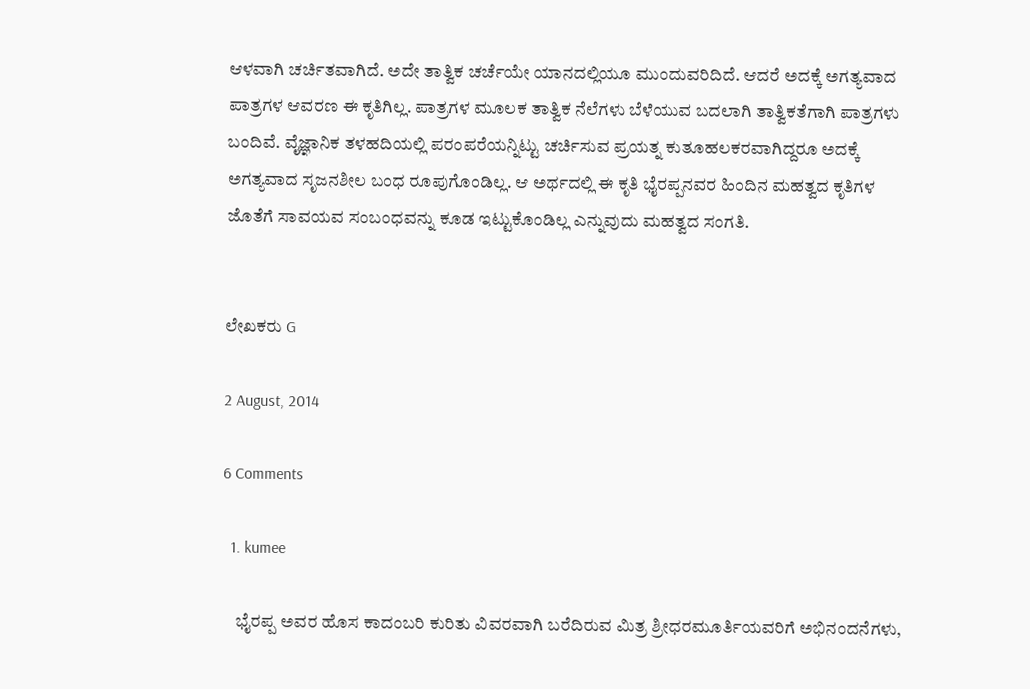ಆಳವಾಗಿ ಚರ್ಚಿತವಾಗಿದೆ. ಅದೇ ತಾತ್ವಿಕ ಚರ್ಚೆಯೇ ಯಾನದಲ್ಲಿಯೂ ಮುಂದುವರಿದಿದೆ. ಆದರೆ ಅದಕ್ಕೆ ಅಗತ್ಯವಾದ ಪಾತ್ರಗಳ ಆವರಣ ಈ ಕೃತಿಗಿಲ್ಲ. ಪಾತ್ರಗಳ ಮೂಲಕ ತಾತ್ವಿಕ ನೆಲೆಗಳು ಬೆಳೆಯುವ ಬದಲಾಗಿ ತಾತ್ವಿಕತೆಗಾಗಿ ಪಾತ್ರಗಳು ಬಂದಿವೆ. ವೈಜ್ಞಾನಿಕ ತಳಹದಿಯಲ್ಲಿ ಪರಂಪರೆಯನ್ನಿಟ್ಟು ಚರ್ಚಿಸುವ ಪ್ರಯತ್ನ ಕುತೂಹಲಕರವಾಗಿದ್ದರೂ ಅದಕ್ಕೆ ಅಗತ್ಯವಾದ ಸೃಜನಶೀಲ ಬಂಧ ರೂಪುಗೊಂಡಿಲ್ಲ. ಆ ಅರ್ಥದಲ್ಲಿ ಈ ಕೃತಿ ಭೈರಪ್ಪನವರ ಹಿಂದಿನ ಮಹತ್ವದ ಕೃತಿಗಳ ಜೊತೆಗೆ ಸಾವಯವ ಸಂಬಂಧವನ್ನು ಕೂಡ ಇಟ್ಟುಕೊಂಡಿಲ್ಲ ಎನ್ನುವುದು ಮಹತ್ವದ ಸಂಗತಿ.


ಲೇಖಕರು G

2 August, 2014

6 Comments

  1. kumee

    ಭೈರಪ್ಪ ಅವರ ಹೊಸ ಕಾದಂಬರಿ ಕುರಿತು ವಿವರವಾಗಿ ಬರೆದಿರುವ ಮಿತ್ರ ಶ್ರೀಧರಮೂರ್ತಿಯವರಿಗೆ ಅಭಿನಂದನೆಗಳು,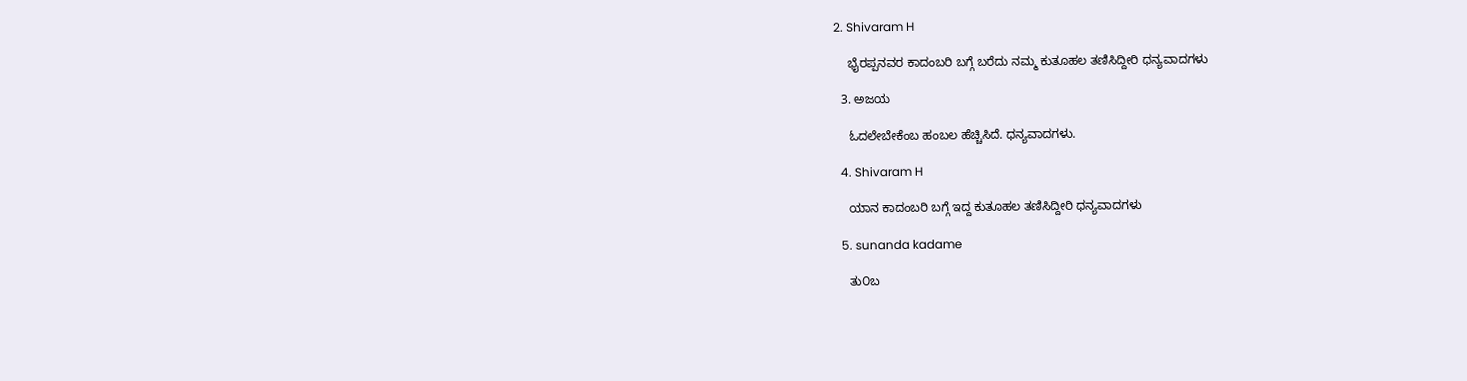2. Shivaram H

    ಭೈರಪ್ಪನವರ ಕಾದಂಬರಿ ಬಗ್ಗೆ ಬರೆದು ನಮ್ಮ ಕುತೂಹಲ ತಣಿಸಿದ್ದೀರಿ ಧನ್ಯವಾದಗಳು

  3. ಅಜಯ

    ಓದಲೇಬೇಕೆಂಬ ಹಂಬಲ ಹೆಚ್ಚಿಸಿದೆ. ಧನ್ಯವಾದಗಳು.

  4. Shivaram H

    ಯಾನ ಕಾದಂಬರಿ ಬಗ್ಗೆ ಇದ್ದ ಕುತೂಹಲ ತಣಿಸಿದ್ದೀರಿ ಧನ್ಯವಾದಗಳು

  5. sunanda kadame

    ತು೦ಬ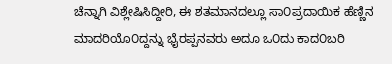ಚೆನ್ನಾಗಿ ವಿಶ್ಲೇಷಿಸಿದ್ದೀರಿ, ಈ ಶತಮಾನದಲ್ಲೂ ಸಾ೦ಪ್ರದಾಯಿಕ ಹೆಣ್ಣಿನ ಮಾದರಿಯೊ೦ದ್ದನ್ನು ಭೈರಪ್ಪನವರು ಅದೂ ಒ೦ದು ಕಾದ೦ಬರಿ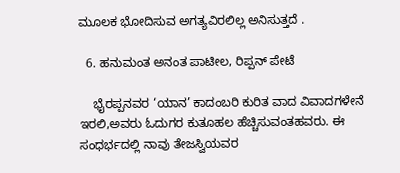ಮೂಲಕ ಭೋದಿಸುವ ಅಗತ್ಯವಿರಲಿಲ್ಲ ಅನಿಸುತ್ತದೆ .

  6. ಹನುಮಂತ ಅನಂತ ಪಾಟೀಲ, ರಿಪ್ಪನ್ ಪೇಟೆ

    ಭೈರಪ್ಪನವರ ‘ಯಾನ’ ಕಾದಂಬರಿ ಕುರಿತ ವಾದ ವಿವಾದಗಳೇನೆ ಇರಲಿ,ಅವರು ಓದುಗರ ಕುತೂಹಲ ಹೆಚ್ಚಿಸುವಂತಹವರು. ಈ ಸಂಧರ್ಭದಲ್ಲಿ ನಾವು ತೇಜಸ್ವಿಯವರ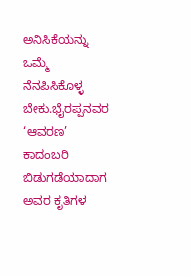ಅನಿಸಿಕೆಯನ್ನು ಒಮ್ಮೆ ನೆನಪಿಸಿಕೊಳ್ಳ ಬೇಕು.ಭೈರಪ್ಪನವರ ‘ಆವರಣ’ ಕಾದಂಬರಿ ಬಿಡುಗಡೆಯಾದಾಗ ಅವರ ಕೃತಿಗಳ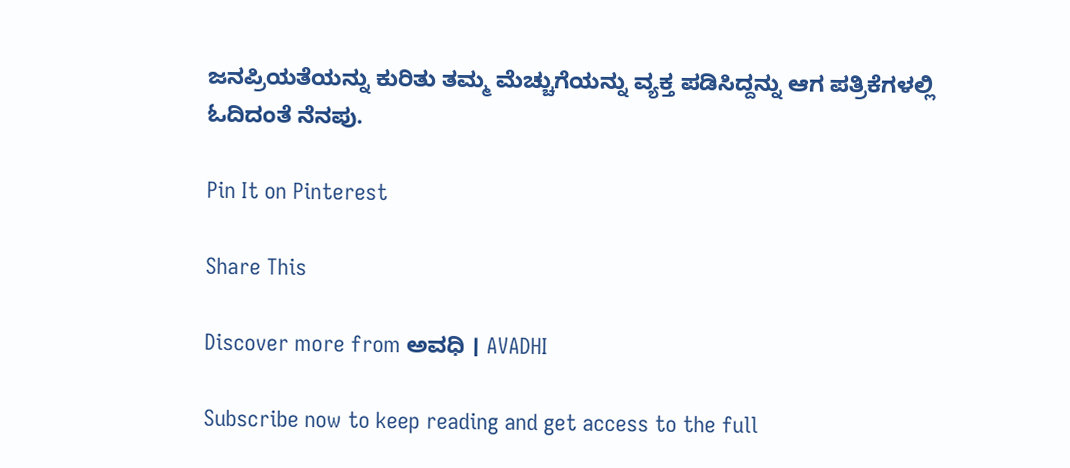ಜನಪ್ರಿಯತೆಯನ್ನು ಕುರಿತು ತಮ್ಮ ಮೆಚ್ಚುಗೆಯನ್ನು ವ್ಯಕ್ತ ಪಡಿಸಿದ್ದನ್ನು ಆಗ ಪತ್ರಿಕೆಗಳಲ್ಲಿ ಓದಿದಂತೆ ನೆನಪು.

Pin It on Pinterest

Share This

Discover more from ಅವಧಿ । AVADHI

Subscribe now to keep reading and get access to the full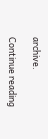archive.

Continue reading